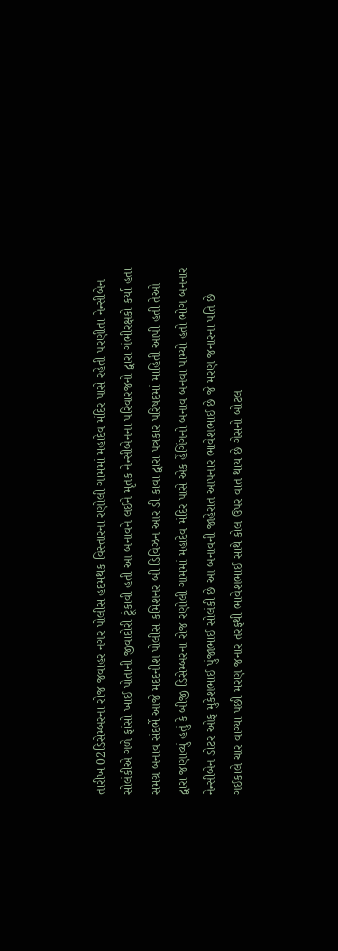તારીખ 02ડિસેમ્બરના રોજ જવાહર નગર પોલીસ હદમથક વિસ્તારના રણોલી ગામમાં મહાદેવ મંદિર પાસે રહેતી પરણીતા નેન્સીબેન સોલંકીએ ગળે ફાંસો ખાઈ પોતાની જીવાદોરી ટૂંકાવી હતી આ બનાવને લઈને મૃતક નેન્સીબેનના પરિવારજનો દ્વારા ગંભીરક્ષકો કર્યા હતા
સમગ્ર બનાવ સંદર્ભે આજે મદદનીશ પોલીસ કમિશનર બી ડિવિઝન આર ડી કાવા દ્વારા પત્રકાર પરિષદમાં માહિતી આપી હતી તેઓ દ્વારા જણાવ્યું હતું કે બીજી ડિસેમ્બરના રોજ રણોલી ગામમાં મહાદેવ મંદિર પાસે એક હેંગિંગનો બનાવ બનવા પામ્યો હતો ભોગ બનનાર નેન્સીબેન ડોટર ઓફ મુકેશભાઈ પુંજાભાઈ સોલંકી છે આ બનાવની જાહેરાત આપનાર ભાવેશભાઈ છે જે મરણ જનારના પતિ છે ગઈકાલે ચાર વાગ્યા પછી મરણ જનાર તરફથી ભાવેશભાઈ સાથે કોલ ઉપર વાત થાય છે ગેસનો બોટલ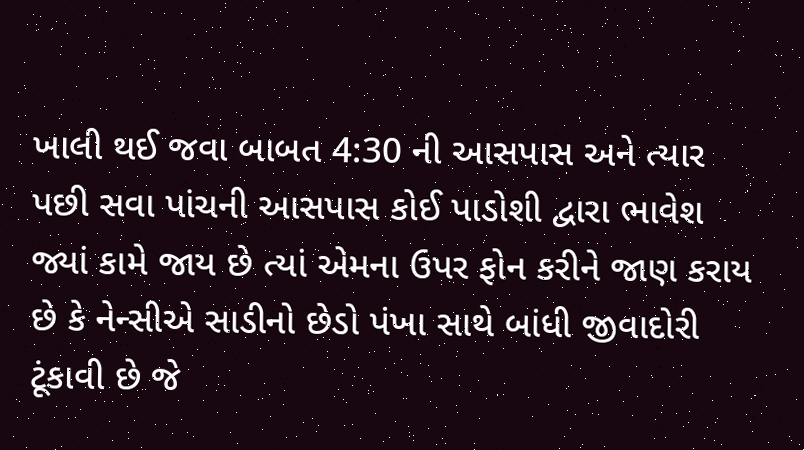ખાલી થઈ જવા બાબત 4:30 ની આસપાસ અને ત્યાર પછી સવા પાંચની આસપાસ કોઈ પાડોશી દ્વારા ભાવેશ જ્યાં કામે જાય છે ત્યાં એમના ઉપર ફોન કરીને જાણ કરાય છે કે નેન્સીએ સાડીનો છેડો પંખા સાથે બાંધી જીવાદોરી ટૂંકાવી છે જે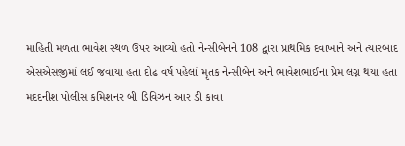માહિતી મળતા ભાવેશ સ્થળ ઉપર આવ્યો હતો નેન્સીબેનને 108 દ્વારા પ્રાથમિક દવાખાને અને ત્યારબાદ એસએસજીમાં લઈ જવાયા હતા દોઢ વર્ષ પહેલાં મૃતક નેન્સીબેન અને ભાવેશભાઈના પ્રેમ લગ્ન થયા હતા મદદનીશ પોલીસ કમિશનર બી ડિવિઝન આર ડી કાવા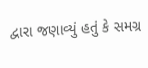દ્વારા જણાવ્યું હતું કે સમગ્ર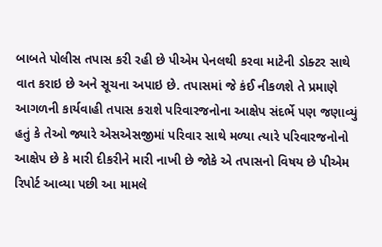બાબતે પોલીસ તપાસ કરી રહી છે પીએમ પેનલથી કરવા માટેની ડોક્ટર સાથે વાત કરાઇ છે અને સૂચના અપાઇ છે. તપાસમાં જે કંઈ નીકળશે તે પ્રમાણે આગળની કાર્યવાહી તપાસ કરાશે પરિવારજનોના આક્ષેપ સંદર્ભે પણ જણાવ્યું હતું કે તેઓ જ્યારે એસએસજીમાં પરિવાર સાથે મળ્યા ત્યારે પરિવારજનોનો આક્ષેપ છે કે મારી દીકરીને મારી નાખી છે જોકે એ તપાસનો વિષય છે પીએમ રિપોર્ટ આવ્યા પછી આ મામલે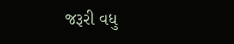જરૂરી વધુ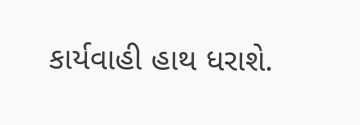કાર્યવાહી હાથ ધરાશે.